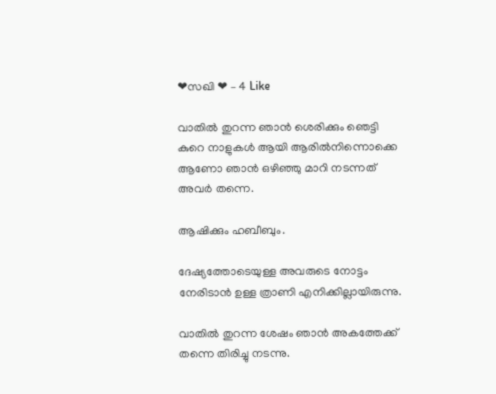❤സഖി ❤ – 4 Like

വാതിൽ തുറന്ന ഞാൻ ശെരിക്കും ഞെട്ടി കുറെ നാളുകൾ ആയി ആരിൽനിന്നൊക്കെ ആണോ ഞാൻ ഒഴിഞ്ഞു മാറി നടന്നത് അവർ തന്നെ.

ആഷിക്കും ഹബീബും.

ദേഷ്യത്തോടെയുള്ള അവരുടെ നോട്ടം നേരിടാൻ ഉള്ള ത്രാണി എനിക്കില്ലായിരുന്നു.

വാതിൽ തുറന്ന ശേഷം ഞാൻ അകത്തേക്ക് തന്നെ തിരിച്ചു നടന്നു.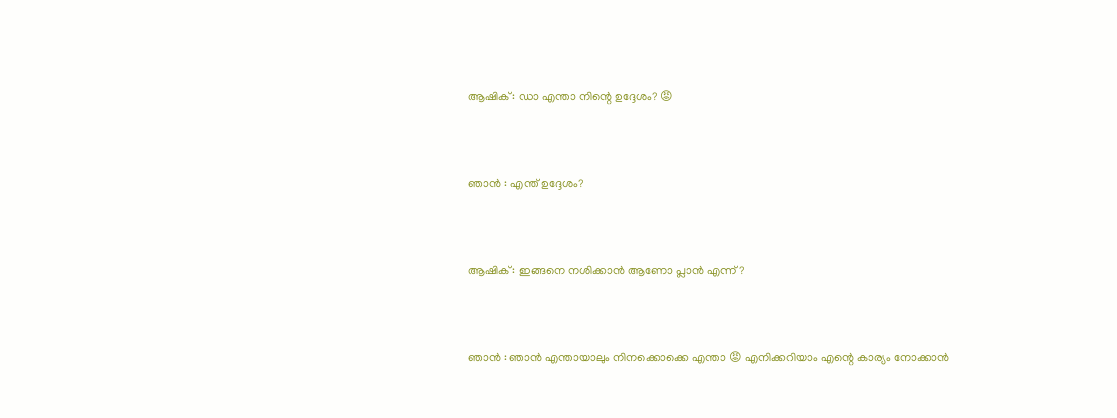ആഷിക് : ഡാ എന്താ നിന്റെ ഉദ്ദേശം? 😡



ഞാൻ : എന്ത് ഉദ്ദേശം?



ആഷിക് : ഇങ്ങനെ നശിക്കാൻ ആണോ പ്ലാൻ എന്ന്?



ഞാൻ : ഞാൻ എന്തായാലും നിനക്കൊക്കെ എന്താ 😡 എനിക്കറിയാം എന്റെ കാര്യം നോക്കാൻ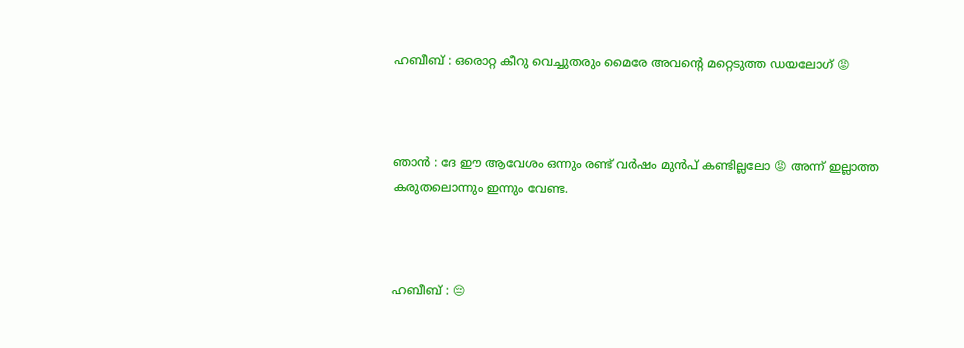ഹബീബ് : ഒരൊറ്റ കീറു വെച്ചുതരും മൈരേ അവന്റെ മറ്റെടുത്ത ഡയലോഗ് 😡



ഞാൻ : ദേ ഈ ആവേശം ഒന്നും രണ്ട് വർഷം മുൻപ് കണ്ടില്ലലോ 😡 അന്ന് ഇല്ലാത്ത കരുതലൊന്നും ഇന്നും വേണ്ട.



ഹബീബ് : 😔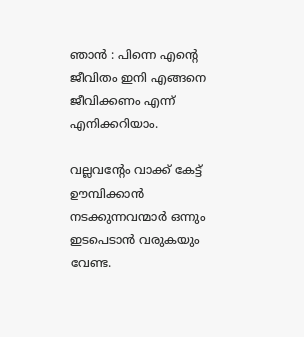ഞാൻ : പിന്നെ എന്റെ ജീവിതം ഇനി എങ്ങനെ ജീവിക്കണം എന്ന് എനിക്കറിയാം.

വല്ലവന്റേം വാക്ക് കേട്ട് ഊമ്പിക്കാൻ നടക്കുന്നവന്മാർ ഒന്നും ഇടപെടാൻ വരുകയും വേണ്ട.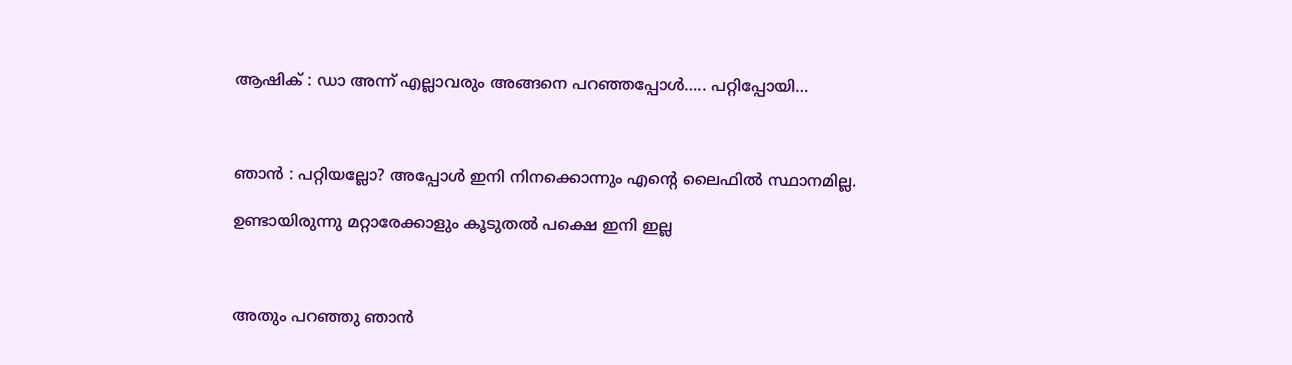ആഷിക് : ഡാ അന്ന് എല്ലാവരും അങ്ങനെ പറഞ്ഞപ്പോൾ….. പറ്റിപ്പോയി…



ഞാൻ : പറ്റിയല്ലോ? അപ്പോൾ ഇനി നിനക്കൊന്നും എന്റെ ലൈഫിൽ സ്ഥാനമില്ല.

ഉണ്ടായിരുന്നു മറ്റാരേക്കാളും കൂടുതൽ പക്ഷെ ഇനി ഇല്ല



അതും പറഞ്ഞു ഞാൻ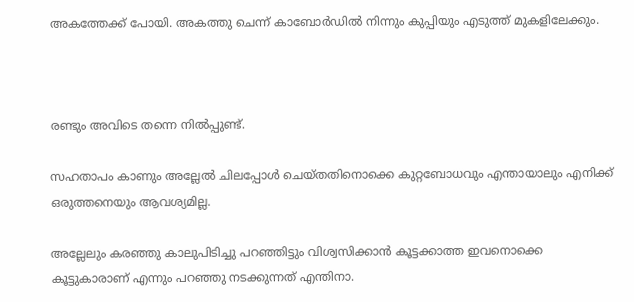അകത്തേക്ക് പോയി. അകത്തു ചെന്ന് കാബോർഡിൽ നിന്നും കുപ്പിയും എടുത്ത് മുകളിലേക്കും.



രണ്ടും അവിടെ തന്നെ നിൽപ്പുണ്ട്.

സഹതാപം കാണും അല്ലേൽ ചിലപ്പോൾ ചെയ്തതിനൊക്കെ കുറ്റബോധവും എന്തായാലും എനിക്ക് ഒരുത്തനെയും ആവശ്യമില്ല.

അല്ലേലും കരഞ്ഞു കാലുപിടിച്ചു പറഞ്ഞിട്ടും വിശ്വസിക്കാൻ കൂട്ടക്കാത്ത ഇവനൊക്കെ കൂട്ടുകാരാണ് എന്നും പറഞ്ഞു നടക്കുന്നത് എന്തിനാ.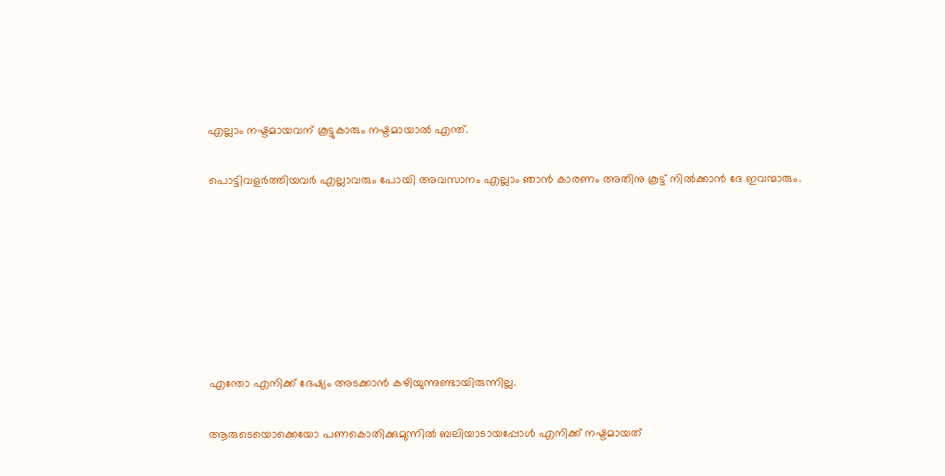എല്ലാം നഷ്ടമായവന് കൂട്ടുകാരും നഷ്ടമായാൽ എന്ത്.

പൊട്ടിവളർത്തിയവർ എല്ലാവരും പോയി അവസാനം എല്ലാം ഞാൻ കാരണം അതിനു കൂട്ട് നിൽക്കാൻ ദേ ഇവന്മാരും.







എന്തോ എനിക്ക് ദേഷ്യം അടക്കാൻ കഴിയുന്നുണ്ടായിരുന്നില്ല.

ആരുടെയൊക്കെയോ പണകൊതിക്കുമുന്നിൽ ബലിയാടായപ്പോൾ എനിക്ക് നഷ്ടമായത്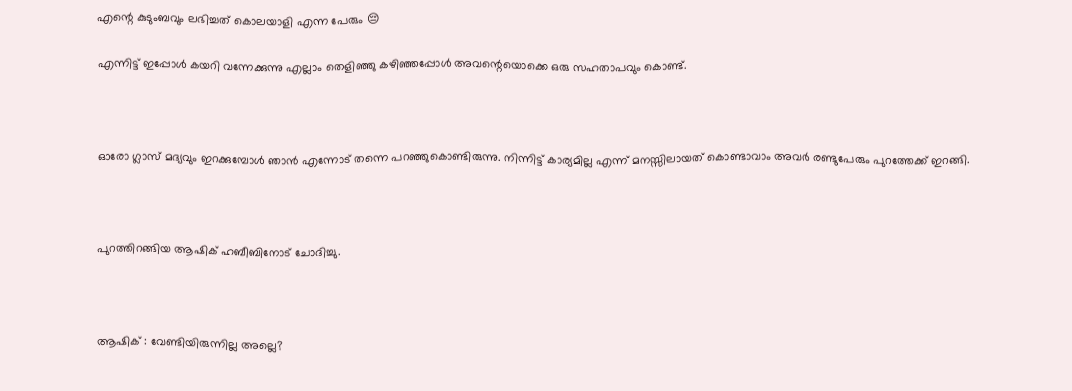എന്റെ കുടുംബവും ലഭിച്ചത് കൊലയാളി എന്ന പേരും 😔

എന്നിട്ട് ഇപ്പോൾ കയറി വന്നേക്കുന്നു എല്ലാം തെളിഞ്ഞു കഴിഞ്ഞപ്പോൾ അവന്റെയൊക്കെ ഒരു സഹതാപവും കൊണ്ട്.



ഓരോ ഗ്ലാസ്‌ മദ്യവും ഇറക്കുമ്പോൾ ഞാൻ എന്നോട് തന്നെ പറഞ്ഞുകൊണ്ടിരുന്നു. നിന്നിട്ട് കാര്യമില്ല എന്ന് മനസ്സിലായത് കൊണ്ടാവാം അവർ രണ്ടുപേരും പുറത്തേക്ക് ഇറങ്ങി.



പുറത്തിറങ്ങിയ ആഷിക് ഹബീബിനോട് ചോദിച്ചു.



ആഷിക് : വേണ്ടിയിരുന്നില്ല അല്ലെ?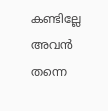കണ്ടില്ലേ അവൻ തന്നെ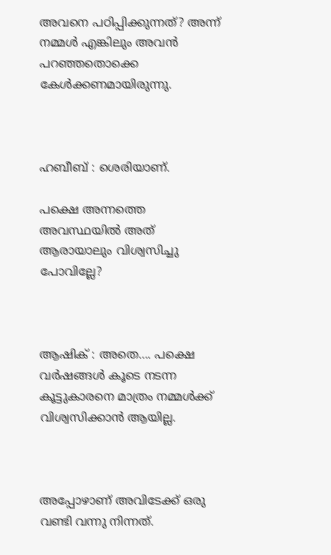അവനെ പഠിപ്പിക്കുന്നത്? അന്ന് നമ്മൾ എങ്കിലും അവൻ പറഞ്ഞതൊക്കെ കേൾക്കണമായിരുന്നു.



ഹബീബ് : ശെരിയാണ്.

പക്ഷെ അന്നത്തെ അവസ്ഥയിൽ അത് ആരായാലും വിശ്വസിച്ചു പോവില്ലേ?



ആഷിക് : അതെ…. പക്ഷെ വർഷങ്ങൾ കൂടെ നടന്ന കൂട്ടുകാരനെ മാത്രം നമ്മൾക്ക് വിശ്വസിക്കാൻ ആയില്ല.



അപ്പോഴാണ് അവിടേക്ക് ഒരു വണ്ടി വന്നു നിന്നത്.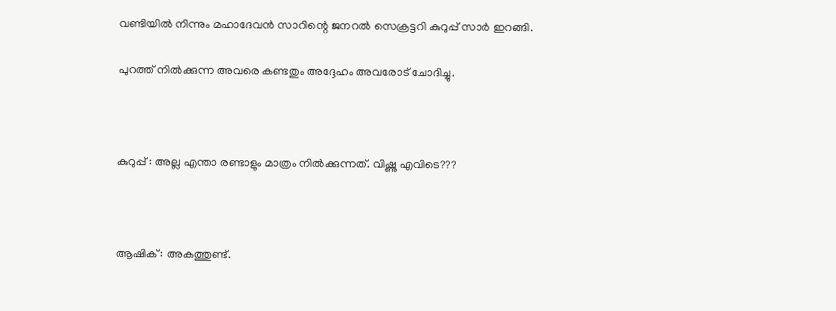വണ്ടിയിൽ നിന്നും മഹാദേവൻ സാറിന്റെ ജനറൽ സെക്രട്ടറി കുറുപ്പ് സാർ ഇറങ്ങി.

പുറത്ത് നിൽക്കുന്ന അവരെ കണ്ടതും അദ്ദേഹം അവരോട് ചോദിച്ചു.



കുറുപ്പ് : അല്ല എന്താ രണ്ടാളും മാത്രം നിൽക്കുന്നത്. വിഷ്ണു എവിടെ???



ആഷിക് : അകത്തുണ്ട്.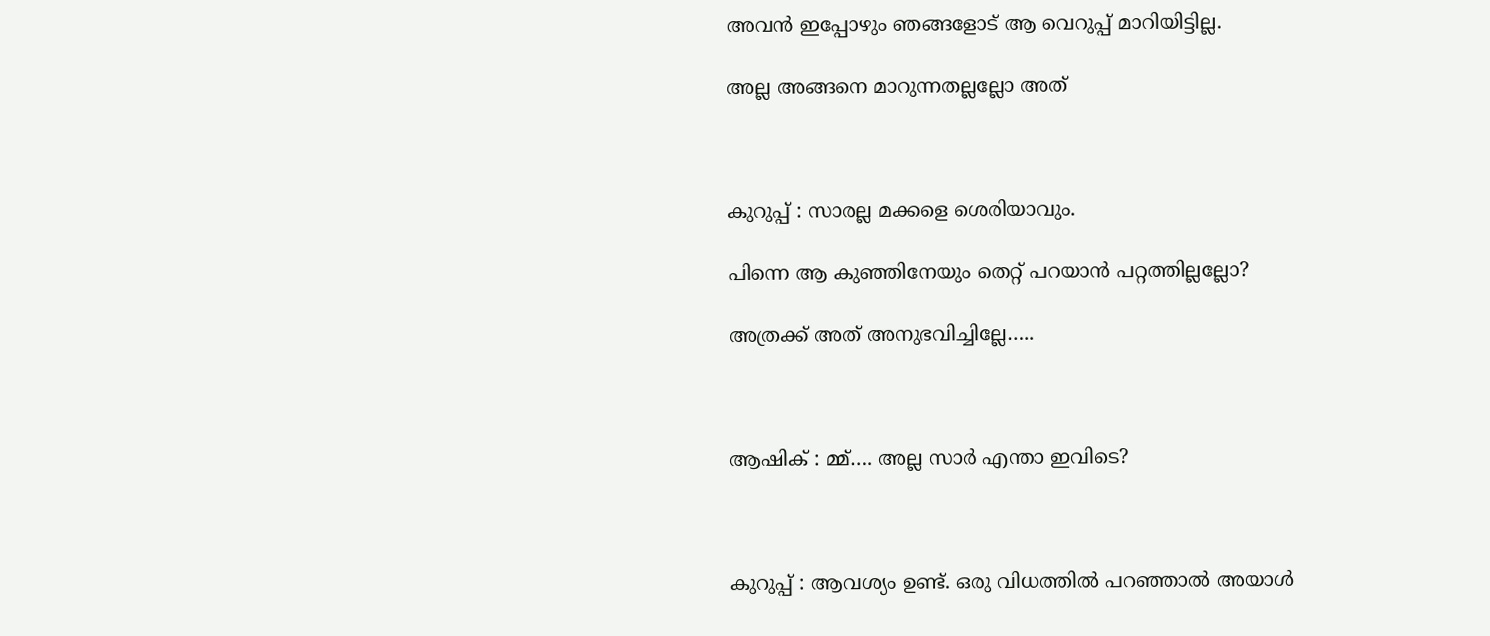അവൻ ഇപ്പോഴും ഞങ്ങളോട് ആ വെറുപ്പ് മാറിയിട്ടില്ല.

അല്ല അങ്ങനെ മാറുന്നതല്ലല്ലോ അത്



കുറുപ്പ് : സാരല്ല മക്കളെ ശെരിയാവും.

പിന്നെ ആ കുഞ്ഞിനേയും തെറ്റ് പറയാൻ പറ്റത്തില്ലല്ലോ?

അത്രക്ക് അത് അനുഭവിച്ചില്ലേ…..



ആഷിക് : മ്മ്…. അല്ല സാർ എന്താ ഇവിടെ?



കുറുപ്പ് : ആവശ്യം ഉണ്ട്. ഒരു വിധത്തിൽ പറഞ്ഞാൽ അയാൾ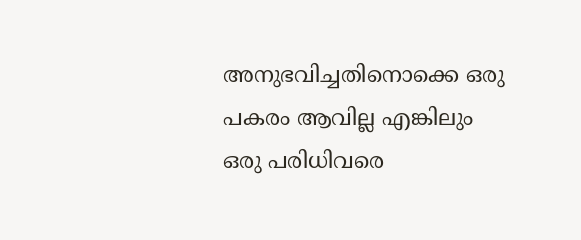അനുഭവിച്ചതിനൊക്കെ ഒരു പകരം ആവില്ല എങ്കിലും ഒരു പരിധിവരെ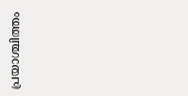പ്രയാശ്ചിത്തം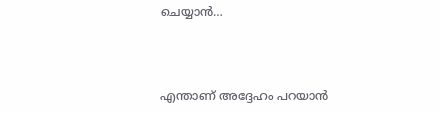ചെയ്യാൻ…



എന്താണ് അദ്ദേഹം പറയാൻ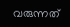വരുന്നത്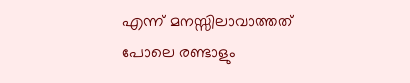എന്ന് മനസ്സിലാവാത്തത് പോലെ രണ്ടാളും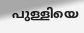പുള്ളിയെ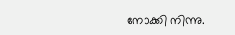നോക്കി നിന്നു.